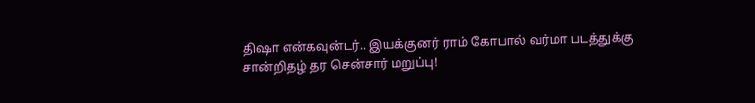திஷா என்கவுன்டர்.. இயக்குனர் ராம் கோபால் வர்மா படத்துக்கு சான்றிதழ் தர சென்சார் மறுப்பு!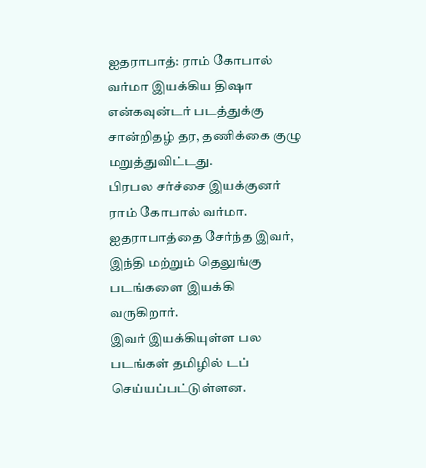ஐதராபாத்: ராம் கோபால் வர்மா இயக்கிய திஷா என்கவுன்டர் படத்துக்கு சான்றிதழ் தர, தணிக்கை குழு மறுத்துவிட்டது.
பிரபல சர்ச்சை இயக்குனர் ராம் கோபால் வர்மா. ஐதராபாத்தை சேர்ந்த இவர், இந்தி மற்றும் தெலுங்கு படங்களை இயக்கி வருகிறார்.
இவர் இயக்கியுள்ள பல படங்கள் தமிழில் டப் செய்யப்பட்டுள்ளன.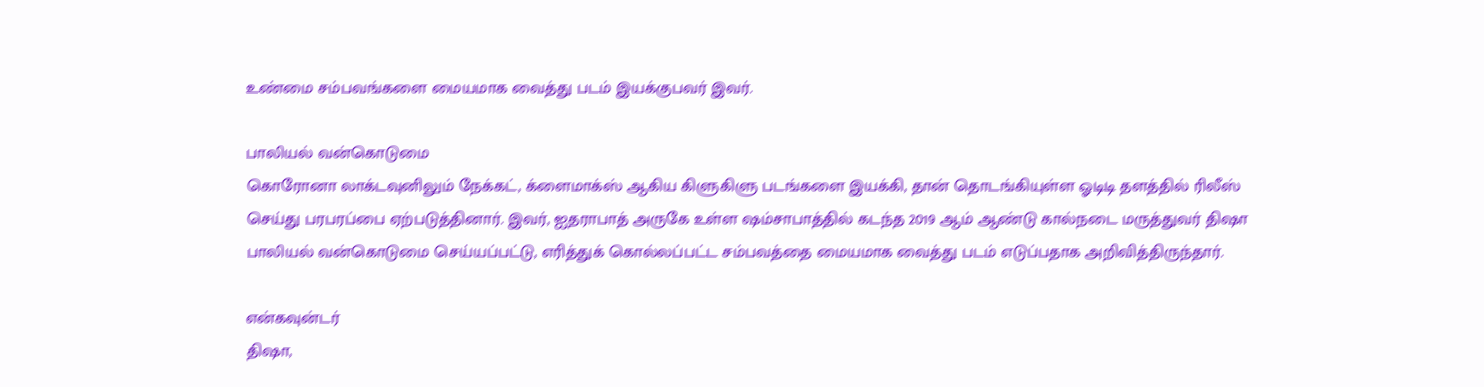உண்மை சம்பவங்களை மையமாக வைத்து படம் இயக்குபவர் இவர்.

பாலியல் வன்கொடுமை
கொரோனா லாக்டவுனிலும் நேக்கட், க்ளைமாக்ஸ் ஆகிய கிளுகிளு படங்களை இயக்கி, தான் தொடங்கியுள்ள ஓடிடி தளத்தில் ரிலீஸ் செய்து பரபரப்பை ஏற்படுத்தினார். இவர், ஐதராபாத் அருகே உள்ள ஷம்சாபாத்தில் கடந்த 2019 ஆம் ஆண்டு கால்நடை மருத்துவர் திஷா பாலியல் வன்கொடுமை செய்யப்பட்டு, எரித்துக் கொல்லப்பட்ட சம்பவத்தை மையமாக வைத்து படம் எடுப்பதாக அறிவித்திருந்தார்.

என்கவுன்டர்
திஷா,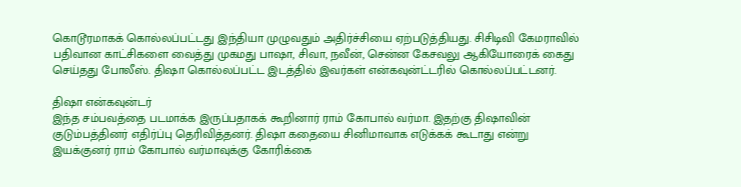கொடூரமாகக் கொல்லப்பட்டது இந்தியா முழுவதும் அதிர்ச்சியை ஏற்படுத்தியது. சிசிடிவி கேமராவில் பதிவான காட்சிகளை வைத்து முகமது பாஷா, சிவா, நவீன், சென்ன கேசவலு ஆகியோரைக் கைது செய்தது போலீஸ். திஷா கொல்லப்பட்ட இடத்தில் இவர்கள் என்கவுன்ட்டரில் கொல்லப்பட்டனர்.

திஷா என்கவுன்டர்
இந்த சம்பவத்தை படமாக்க இருப்பதாகக் கூறினார் ராம் கோபால் வர்மா. இதற்கு திஷாவின் குடும்பத்தினர் எதிர்ப்பு தெரிவித்தனர். திஷா கதையை சினிமாவாக எடுக்கக் கூடாது என்று இயக்குனர் ராம் கோபால் வர்மாவுக்கு கோரிக்கை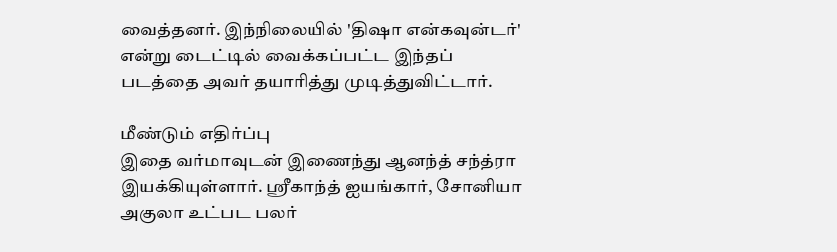வைத்தனர். இந்நிலையில் 'திஷா என்கவுன்டர்' என்று டைட்டில் வைக்கப்பட்ட இந்தப் படத்தை அவர் தயாரித்து முடித்துவிட்டார்.

மீண்டும் எதிர்ப்பு
இதை வர்மாவுடன் இணைந்து ஆனந்த் சந்த்ரா இயக்கியுள்ளார். ஶ்ரீகாந்த் ஐயங்கார், சோனியா அகுலா உட்பட பலர்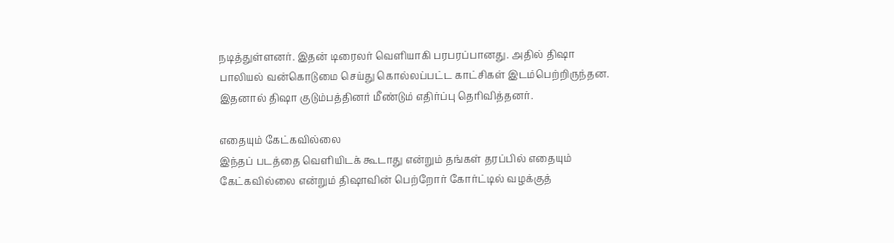நடித்துள்ளனர். இதன் டிரைலர் வெளியாகி பரபரப்பானது. அதில் திஷா பாலியல் வன்கொடுமை செய்து கொல்லப்பட்ட காட்சிகள் இடம்பெற்றிருந்தன. இதனால் திஷா குடும்பத்தினர் மீண்டும் எதிர்ப்பு தெரிவித்தனர்.

எதையும் கேட்கவில்லை
இந்தப் படத்தை வெளியிடக் கூடாது என்றும் தங்கள் தரப்பில் எதையும் கேட்கவில்லை என்றும் திஷாவின் பெற்றோர் கோர்ட்டில் வழக்குத்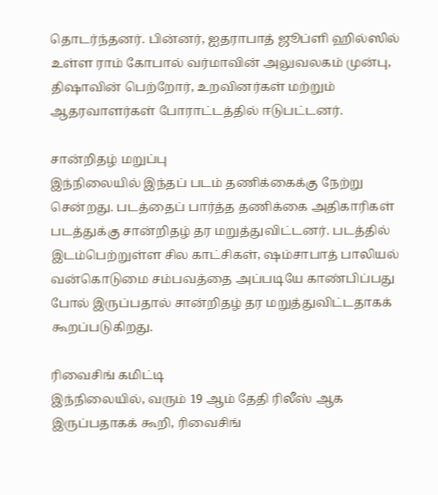தொடர்ந்தனர். பின்னர், ஐதராபாத் ஜூப்ளி ஹில்ஸில் உள்ள ராம் கோபால் வர்மாவின் அலுவலகம் முன்பு, திஷாவின் பெற்றோர், உறவினர்கள் மற்றும் ஆதரவாளர்கள் போராட்டத்தில் ஈடுபட்டனர்.

சான்றிதழ் மறுப்பு
இந்நிலையில் இந்தப் படம் தணிக்கைக்கு நேற்று சென்றது. படத்தைப் பார்த்த தணிக்கை அதிகாரிகள் படத்துக்கு சான்றிதழ் தர மறுத்துவிட்டனர். படத்தில் இடம்பெற்றுள்ள சில காட்சிகள், ஷம்சாபாத் பாலியல் வன்கொடுமை சம்பவத்தை அப்படியே காண்பிப்பது போல் இருப்பதால் சான்றிதழ் தர மறுத்துவிட்டதாகக் கூறப்படுகிறது.

ரிவைசிங் கமிட்டி
இந்நிலையில், வரும் 19 ஆம் தேதி ரிலீஸ் ஆக இருப்பதாகக் கூறி, ரிவைசிங்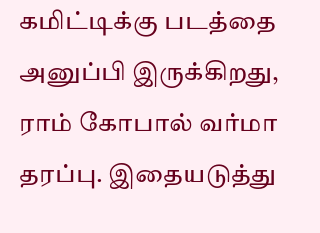கமிட்டிக்கு படத்தை அனுப்பி இருக்கிறது, ராம் கோபால் வர்மா தரப்பு. இதையடுத்து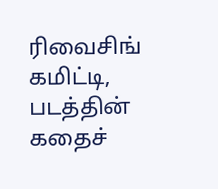ரிவைசிங் கமிட்டி, படத்தின் கதைச்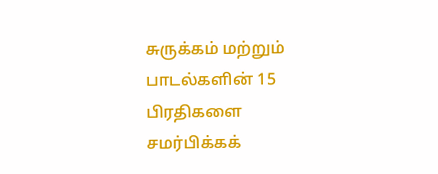சுருக்கம் மற்றும் பாடல்களின் 15 பிரதிகளை சமர்பிக்கக்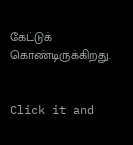கேட்டுக் கொண்டிருக்கிறது.


Click it and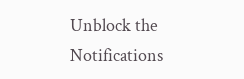Unblock the Notifications